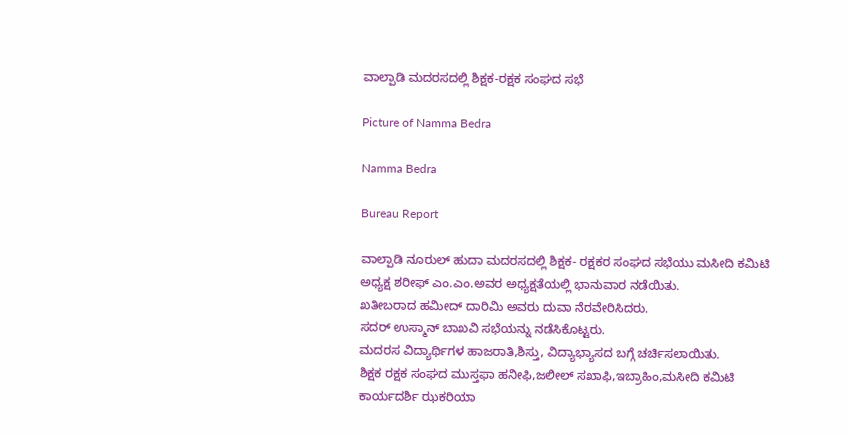ವಾಲ್ಪಾಡಿ ಮದರಸದಲ್ಲಿ ಶಿಕ್ಷಕ-ರಕ್ಷಕ ಸಂಘದ ಸಭೆ

Picture of Namma Bedra

Namma Bedra

Bureau Report

ವಾಲ್ಪಾಡಿ ನೂರುಲ್ ಹುದಾ ಮದರಸದಲ್ಲಿ ಶಿಕ್ಷಕ- ರಕ್ಷಕರ ಸಂಘದ ಸಭೆಯು ಮಸೀದಿ ಕಮಿಟಿ ಅಧ್ಯಕ್ಷ ಶರೀಫ್ ಎಂ.ಎಂ.ಅವರ ಅಧ್ಯಕ್ಷತೆಯಲ್ಲಿ ಭಾನುವಾರ ನಡೆಯಿತು.
ಖತೀಬರಾದ ಹಮೀದ್ ದಾರಿಮಿ ಅವರು ದುವಾ ನೆರವೇರಿಸಿದರು.
ಸದರ್ ಉಸ್ಮಾನ್ ಬಾಖವಿ ಸಭೆಯನ್ನು ನಡೆಸಿಕೊಟ್ಟರು.
ಮದರಸ ವಿದ್ಯಾರ್ಥಿಗಳ ಹಾಜರಾತಿ,ಶಿಸ್ತು, ವಿದ್ಯಾಭ್ಯಾಸದ ಬಗ್ಗೆ ಚರ್ಚಿಸಲಾಯಿತು.
ಶಿಕ್ಷಕ ರಕ್ಷಕ ಸಂಘದ ಮುಸ್ತಫಾ ಹನೀಫಿ,ಜಲೀಲ್ ಸಖಾಫಿ,ಇಬ್ರಾಹಿಂ,ಮಸೀದಿ ಕಮಿಟಿ ಕಾರ್ಯದರ್ಶಿ ಝಕರಿಯಾ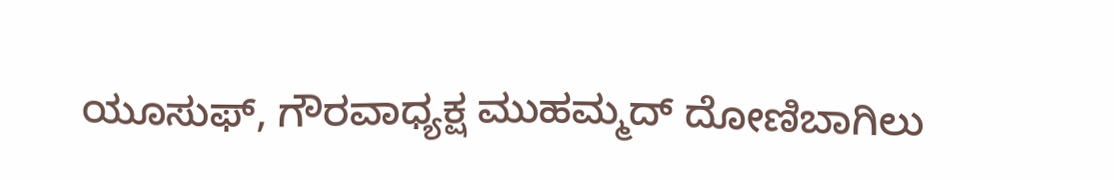ಯೂಸುಫ್, ಗೌರವಾಧ್ಯಕ್ಷ ಮುಹಮ್ಮದ್ ದೋಣಿಬಾಗಿಲು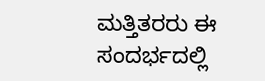ಮತ್ತಿತರರು ಈ ಸಂದರ್ಭದಲ್ಲಿ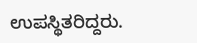ಉಪಸ್ಥಿತರಿದ್ದರು.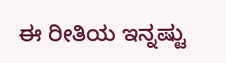ಈ ರೀತಿಯ ಇನ್ನಷ್ಟು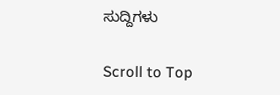ಸುದ್ದಿಗಳು

Scroll to Top